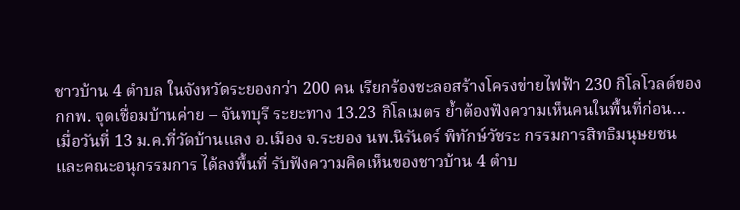ชาวบ้าน 4 ตำบล ในจังหวัดระยองกว่า 200 คน เรียกร้องชะลอสร้างโครงข่ายไฟฟ้า 230 กิโลโวลต์ของ กกพ. จุดเชื่อมบ้านค่าย – จันทบุรี ระยะทาง 13.23 กิโลเมตร ย้ำต้องฟังความเห็นคนในพื้นที่ก่อน…
เมื่อวันที่ 13 ม.ค.ที่วัดบ้านแลง อ.เมือง จ.ระยอง นพ.นิรันดร์ พิทักษ์วัชระ กรรมการสิทธิมนุษยชน และคณะอนุกรรมการ ได้ลงพื้นที่ รับฟังความคิดเห็นของชาวบ้าน 4 ตำบ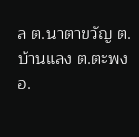ล ต.นาตาขวัญ ต.บ้านแลง ต.ตะพง อ.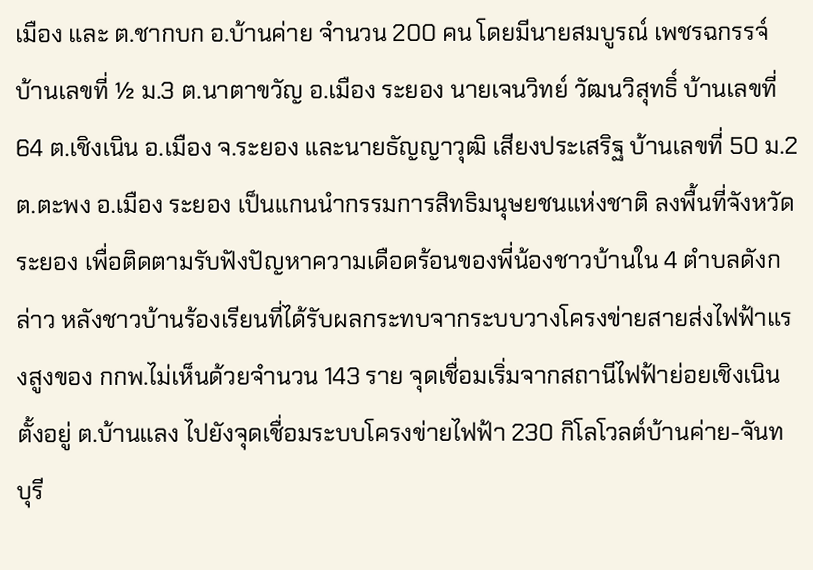เมือง และ ต.ชากบก อ.บ้านค่าย จำนวน 200 คน โดยมีนายสมบูรณ์ เพชรฉกรรจ์ บ้านเลขที่ ½ ม.3 ต.นาตาขวัญ อ.เมือง ระยอง นายเจนวิทย์ วัฒนวิสุทธิ์ บ้านเลขที่ 64 ต.เชิงเนิน อ.เมือง จ.ระยอง และนายธัญญาวุฒิ เสียงประเสริฐ บ้านเลขที่ 50 ม.2 ต.ตะพง อ.เมือง ระยอง เป็นแกนนำกรรมการสิทธิมนุษยชนแห่งชาติ ลงพื้นที่จังหวัดระยอง เพื่อติดตามรับฟังปัญหาความเดือดร้อนของพี่น้องชาวบ้านใน 4 ตำบลดังกล่าว หลังชาวบ้านร้องเรียนที่ได้รับผลกระทบจากระบบวางโครงข่ายสายส่งไฟฟ้าแรงสูงของ กกพ.ไม่เห็นด้วยจำนวน 143 ราย จุดเชื่อมเริ่มจากสถานีไฟฟ้าย่อยเชิงเนิน ตั้งอยู่ ต.บ้านแลง ไปยังจุดเชื่อมระบบโครงข่ายไฟฟ้า 230 กิโลโวลต์บ้านค่าย-จันทบุรี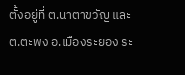ตั้งอยู่ที่ ต.นาตาขวัญ และ ต.ตะพง อ.เมืองระยอง ระ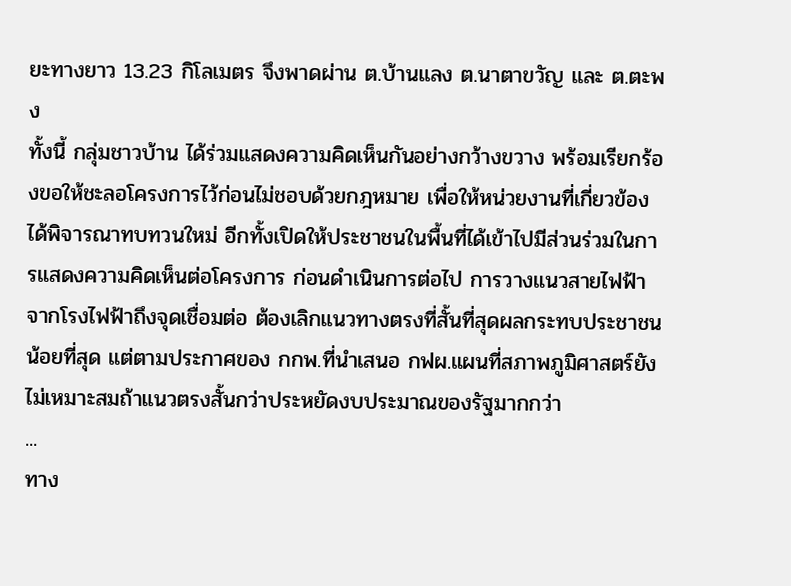ยะทางยาว 13.23 กิโลเมตร จึงพาดผ่าน ต.บ้านแลง ต.นาตาขวัญ และ ต.ตะพง
ทั้งนี้ กลุ่มชาวบ้าน ได้ร่วมแสดงความคิดเห็นกันอย่างกว้างขวาง พร้อมเรียกร้องขอให้ชะลอโครงการไว้ก่อนไม่ชอบด้วยกฎหมาย เพื่อให้หน่วยงานที่เกี่ยวข้องได้พิจารณาทบทวนใหม่ อีกทั้งเปิดให้ประชาชนในพื้นที่ได้เข้าไปมีส่วนร่วมในการแสดงความคิดเห็นต่อโครงการ ก่อนดำเนินการต่อไป การวางแนวสายไฟฟ้าจากโรงไฟฟ้าถึงจุดเชื่อมต่อ ต้องเลิกแนวทางตรงที่สั้นที่สุดผลกระทบประชาชนน้อยที่สุด แต่ตามประกาศของ กกพ.ที่นำเสนอ กฟผ.แผนที่สภาพภูมิศาสตร์ยังไม่เหมาะสมถ้าแนวตรงสั้นกว่าประหยัดงบประมาณของรัฐมากกว่า
...
ทาง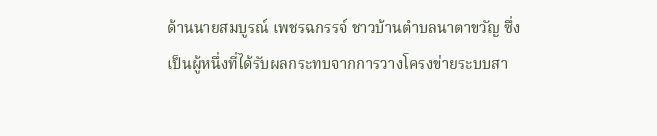ด้านนายสมบูรณ์ เพชรฉกรรจ์ ชาวบ้านตำบลนาตาขวัญ ซึ่งเป็นผู้หนึ่งที่ได้รับผลกระทบจากการวางโครงข่ายระบบสา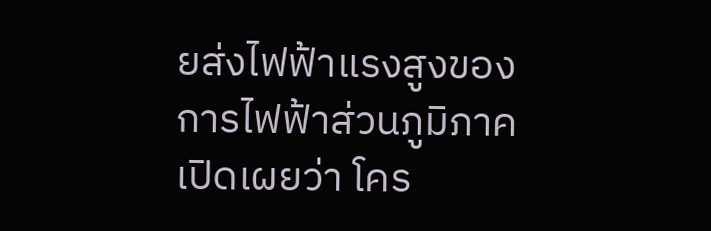ยส่งไฟฟ้าแรงสูงของการไฟฟ้าส่วนภูมิภาค เปิดเผยว่า โคร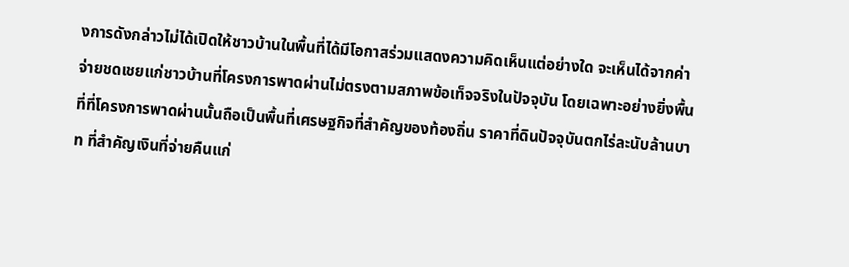งการดังกล่าวไม่ได้เปิดให้ชาวบ้านในพื้นที่ได้มีโอกาสร่วมแสดงความคิดเห็นแต่อย่างใด จะเห็นได้จากค่าจ่ายชดเชยแก่ชาวบ้านที่โครงการพาดผ่านไม่ตรงตามสภาพข้อเท็จจริงในปัจจุบัน โดยเฉพาะอย่างยิ่งพื้นที่ที่โครงการพาดผ่านนั้นถือเป็นพื้นที่เศรษฐกิจที่สำคัญของท้องถิ่น ราคาที่ดินปัจจุบันตกไร่ละนับล้านบาท ที่สำคัญเงินที่จ่ายคืนแก่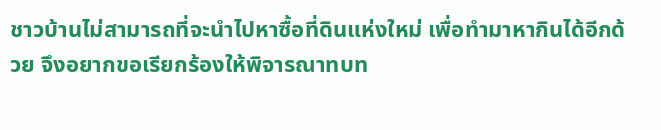ชาวบ้านไม่สามารถที่จะนำไปหาซื้อที่ดินแห่งใหม่ เพื่อทำมาหากินได้อีกด้วย จึงอยากขอเรียกร้องให้พิจารณาทบท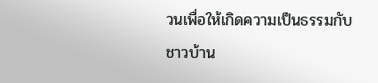วนเพื่อให้เกิดความเป็นธรรมกับชาวบ้าน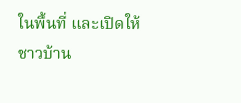ในพื้นที่ และเปิดให้ชาวบ้าน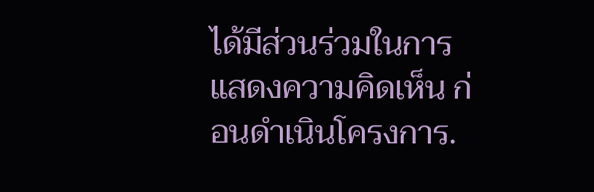ได้มีส่วนร่วมในการแสดงความคิดเห็น ก่อนดำเนินโครงการ.